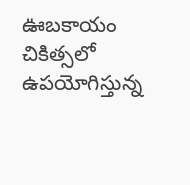ఊబకాయం చికిత్సలో ఉపయోగిస్తున్న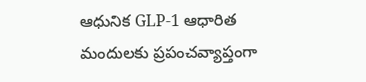ఆధునిక GLP-1 ఆధారిత మందులకు ప్రపంచవ్యాప్తంగా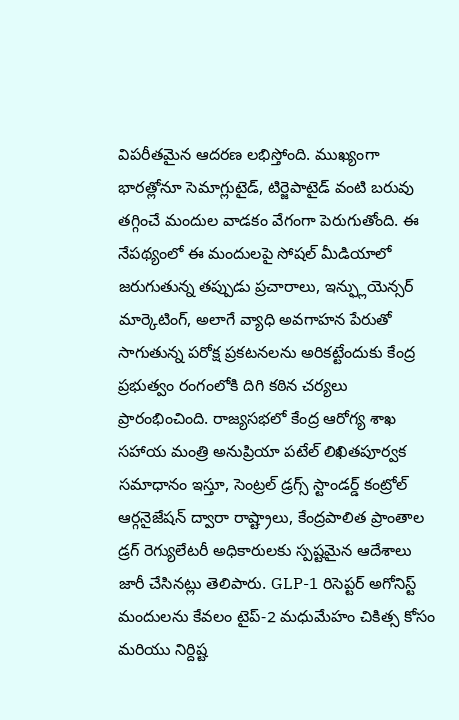విపరీతమైన ఆదరణ లభిస్తోంది. ముఖ్యంగా భారత్లోనూ సెమాగ్లుటైడ్, టిర్జెపాటైడ్ వంటి బరువు తగ్గించే మందుల వాడకం వేగంగా పెరుగుతోంది. ఈ నేపథ్యంలో ఈ మందులపై సోషల్ మీడియాలో జరుగుతున్న తప్పుడు ప్రచారాలు, ఇన్ఫ్లుయెన్సర్ మార్కెటింగ్, అలాగే వ్యాధి అవగాహన పేరుతో సాగుతున్న పరోక్ష ప్రకటనలను అరికట్టేందుకు కేంద్ర ప్రభుత్వం రంగంలోకి దిగి కఠిన చర్యలు ప్రారంభించింది. రాజ్యసభలో కేంద్ర ఆరోగ్య శాఖ సహాయ మంత్రి అనుప్రియా పటేల్ లిఖితపూర్వక సమాధానం ఇస్తూ, సెంట్రల్ డ్రగ్స్ స్టాండర్డ్ కంట్రోల్ ఆర్గనైజేషన్ ద్వారా రాష్ట్రాలు, కేంద్రపాలిత ప్రాంతాల డ్రగ్ రెగ్యులేటరీ అధికారులకు స్పష్టమైన ఆదేశాలు జారీ చేసినట్లు తెలిపారు. GLP-1 రిసెప్టర్ అగోనిస్ట్ మందులను కేవలం టైప్-2 మధుమేహం చికిత్స కోసం మరియు నిర్దిష్ట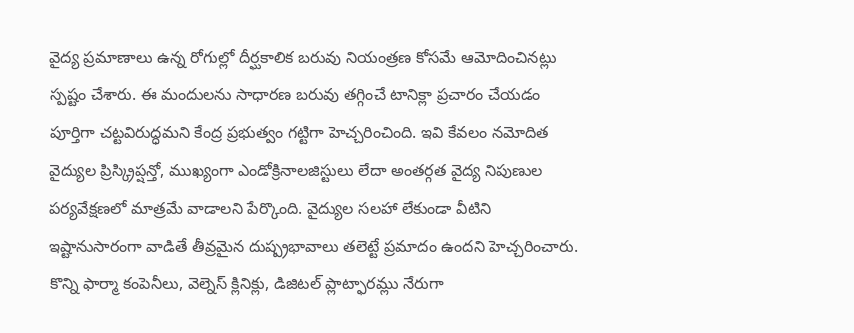వైద్య ప్రమాణాలు ఉన్న రోగుల్లో దీర్ఘకాలిక బరువు నియంత్రణ కోసమే ఆమోదించినట్లు స్పష్టం చేశారు. ఈ మందులను సాధారణ బరువు తగ్గించే టానిక్లా ప్రచారం చేయడం పూర్తిగా చట్టవిరుద్ధమని కేంద్ర ప్రభుత్వం గట్టిగా హెచ్చరించింది. ఇవి కేవలం నమోదిత వైద్యుల ప్రిస్క్రిప్షన్తో, ముఖ్యంగా ఎండోక్రినాలజిస్టులు లేదా అంతర్గత వైద్య నిపుణుల పర్యవేక్షణలో మాత్రమే వాడాలని పేర్కొంది. వైద్యుల సలహా లేకుండా వీటిని ఇష్టానుసారంగా వాడితే తీవ్రమైన దుష్ప్రభావాలు తలెట్టే ప్రమాదం ఉందని హెచ్చరించారు. కొన్ని ఫార్మా కంపెనీలు, వెల్నెస్ క్లినిక్లు, డిజిటల్ ప్లాట్ఫారమ్లు నేరుగా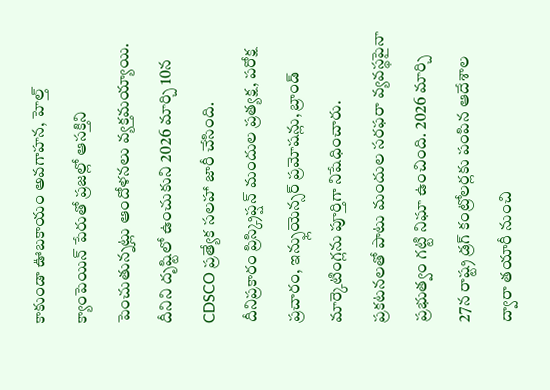కాకుండా ఊబకాయం అవగాహన, హెల్త్ క్యాంపెయిన్ పేరుతో ప్రజల్లో ఆసక్తిని పెంచుతున్నట్లు ఆందోళనలు వ్యక్తమయ్యాయి. దీనిని దృష్టిలో ఉంచుకుని 2026 మార్చి 10న CDSCO ప్రత్యేక సలహా జారీ చేసింది. దీనిప్రకారం ప్రిస్క్రిప్షన్ మందుల ప్రత్యక్ష, పరోక్ష ప్రచారం, ఇన్ఫ్లుయెన్సర్ ప్రమోషన్లు, బ్రాండ్ మార్కెటింగ్లను పూర్తిగా నిషేధించారు. ప్రకటనలతో పాటు మందుల సరఫరా వ్యవస్థపైనా ప్రభుత్వం గట్టి నిఘా ఉంచింది. 2026 మార్చి 27న రాష్ట్ర డ్రగ్ కంట్రోలర్లకు పంపిన ఆదేశాల ద్వారా తయారీ నుంచి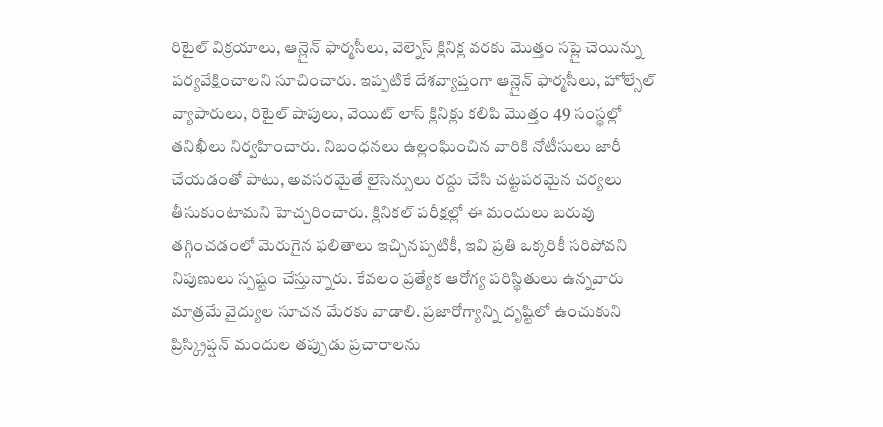రిటైల్ విక్రయాలు, ఆన్లైన్ ఫార్మసీలు, వెల్నెస్ క్లినిక్ల వరకు మొత్తం సప్లై చెయిన్ను పర్యవేక్షించాలని సూచించారు. ఇప్పటికే దేశవ్యాప్తంగా ఆన్లైన్ ఫార్మసీలు, హోల్సేల్ వ్యాపారులు, రిటైల్ షాపులు, వెయిట్ లాస్ క్లినిక్లు కలిపి మొత్తం 49 సంస్థల్లో తనిఖీలు నిర్వహించారు. నిబంధనలు ఉల్లంఘించిన వారికి నోటీసులు జారీ చేయడంతో పాటు, అవసరమైతే లైసెన్సులు రద్దు చేసి చట్టపరమైన చర్యలు తీసుకుంటామని హెచ్చరించారు. క్లినికల్ పరీక్షల్లో ఈ మందులు బరువు తగ్గించడంలో మెరుగైన ఫలితాలు ఇచ్చినప్పటికీ, ఇవి ప్రతి ఒక్కరికీ సరిపోవని నిపుణులు స్పష్టం చేస్తున్నారు. కేవలం ప్రత్యేక ఆరోగ్య పరిస్థితులు ఉన్నవారు మాత్రమే వైద్యుల సూచన మేరకు వాడాలి. ప్రజారోగ్యాన్ని దృష్టిలో ఉంచుకుని ప్రిస్క్రిప్షన్ మందుల తప్పుడు ప్రచారాలను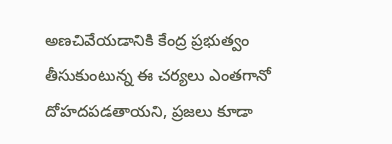అణచివేయడానికి కేంద్ర ప్రభుత్వం తీసుకుంటున్న ఈ చర్యలు ఎంతగానో దోహదపడతాయని, ప్రజలు కూడా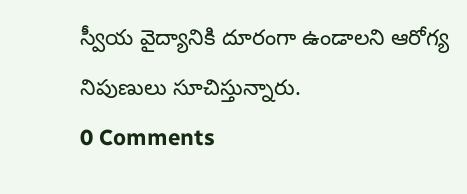స్వీయ వైద్యానికి దూరంగా ఉండాలని ఆరోగ్య నిపుణులు సూచిస్తున్నారు.
0 Comments